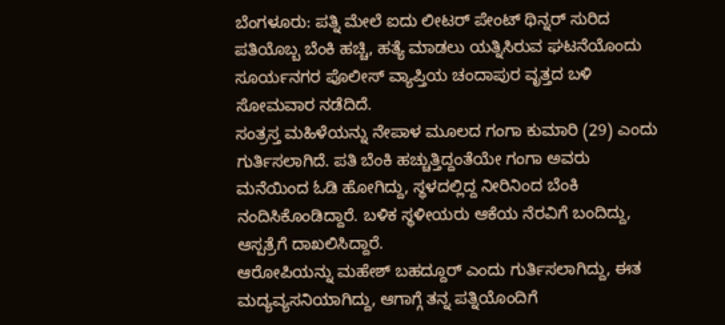ಬೆಂಗಳೂರು: ಪತ್ನಿ ಮೇಲೆ ಐದು ಲೀಟರ್ ಪೇಂಟ್ ಥಿನ್ನರ್ ಸುರಿದ ಪತಿಯೊಬ್ಬ ಬೆಂಕಿ ಹಚ್ಚಿ, ಹತ್ಯೆ ಮಾಡಲು ಯತ್ನಿಸಿರುವ ಘಟನೆಯೊಂದು ಸೂರ್ಯನಗರ ಪೊಲೀಸ್ ವ್ಯಾಪ್ತಿಯ ಚಂದಾಪುರ ವೃತ್ತದ ಬಳಿ ಸೋಮವಾರ ನಡೆದಿದೆ.
ಸಂತ್ರಸ್ತ ಮಹಿಳೆಯನ್ನು ನೇಪಾಳ ಮೂಲದ ಗಂಗಾ ಕುಮಾರಿ (29) ಎಂದು ಗುರ್ತಿಸಲಾಗಿದೆ. ಪತಿ ಬೆಂಕಿ ಹಚ್ಚುತ್ತಿದ್ದಂತೆಯೇ ಗಂಗಾ ಅವರು ಮನೆಯಿಂದ ಓಡಿ ಹೋಗಿದ್ದು, ಸ್ಥಳದಲ್ಲಿದ್ದ ನೀರಿನಿಂದ ಬೆಂಕಿ ನಂದಿಸಿಕೊಂಡಿದ್ದಾರೆ. ಬಳಿಕ ಸ್ಥಳೀಯರು ಆಕೆಯ ನೆರವಿಗೆ ಬಂದಿದ್ದು, ಆಸ್ಪತ್ರೆಗೆ ದಾಖಲಿಸಿದ್ದಾರೆ.
ಆರೋಪಿಯನ್ನು ಮಹೇಶ್ ಬಹದ್ದೂರ್ ಎಂದು ಗುರ್ತಿಸಲಾಗಿದ್ದು, ಈತ ಮದ್ಯವ್ಯಸನಿಯಾಗಿದ್ದು, ಆಗಾಗ್ಗೆ ತನ್ನ ಪತ್ನಿಯೊಂದಿಗೆ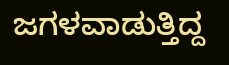ಜಗಳವಾಡುತ್ತಿದ್ದ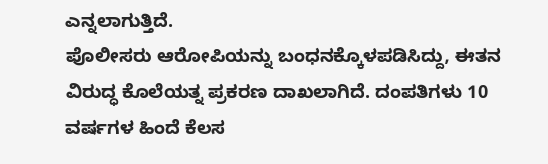ಎನ್ನಲಾಗುತ್ತಿದೆ.
ಪೊಲೀಸರು ಆರೋಪಿಯನ್ನು ಬಂಧನಕ್ಕೊಳಪಡಿಸಿದ್ದು, ಈತನ ವಿರುದ್ಧ ಕೊಲೆಯತ್ನ ಪ್ರಕರಣ ದಾಖಲಾಗಿದೆ. ದಂಪತಿಗಳು 10 ವರ್ಷಗಳ ಹಿಂದೆ ಕೆಲಸ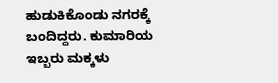ಹುಡುಕಿಕೊಂಡು ನಗರಕ್ಕೆ ಬಂದಿದ್ದರು. ಕುಮಾರಿಯ ಇಬ್ಬರು ಮಕ್ಕಳು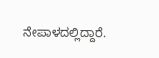ನೇಪಾಳದಲ್ಲಿದ್ದಾರೆ.